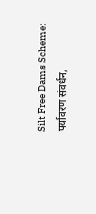Silt Free Dams Scheme: पर्यावरण संवर्धन,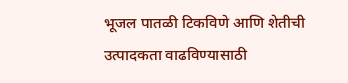भूजल पातळी टिकविणे आणि शेतीची उत्पादकता वाढविण्यासाठी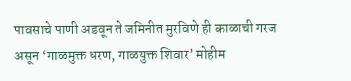पावसाचे पाणी अडवून ते जमिनीत मुरविणे ही काळाची गरज असून ‘गाळमुक्त धरण, गाळयुक्त शिवार’ मोहीम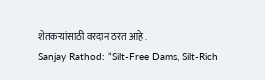शेतकऱ्यांसाठी वरदान ठरत आहे .
Sanjay Rathod: “Silt-Free Dams, Silt-Rich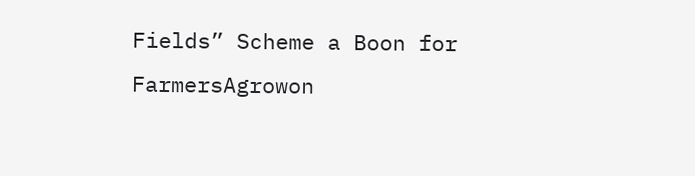Fields” Scheme a Boon for FarmersAgrowon